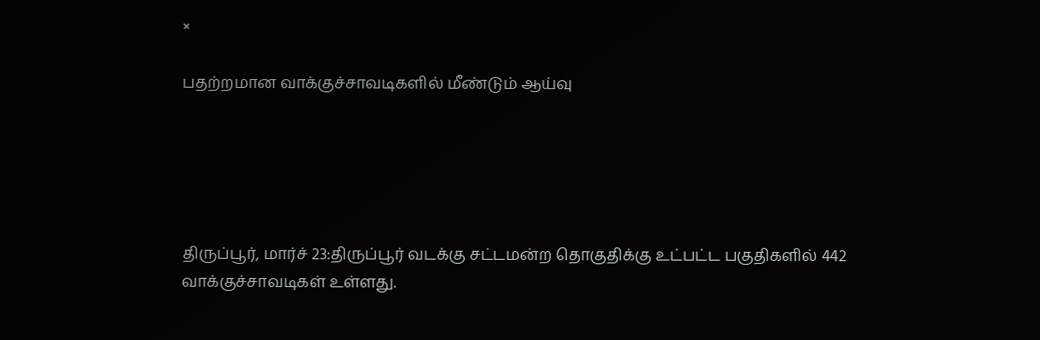×

பதற்றமான வாக்குச்சாவடிகளில் மீண்டும் ஆய்வு





திருப்பூர், மார்ச் 23:திருப்பூர் வடக்கு சட்டமன்ற தொகுதிக்கு உட்பட்ட பகுதிகளில் 442 வாக்குச்சாவடிகள் உள்ளது.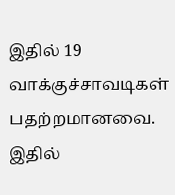இதில் 19 வாக்குச்சாவடிகள் பதற்றமானவை. இதில்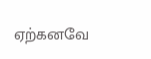ஏற்கனவே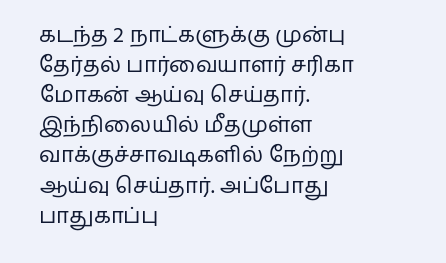கடந்த 2 நாட்களுக்கு முன்பு தேர்தல் பார்வையாளர் சரிகா மோகன் ஆய்வு செய்தார். இந்நிலையில் மீதமுள்ள வாக்குச்சாவடிகளில் நேற்று ஆய்வு செய்தார். அப்போது பாதுகாப்பு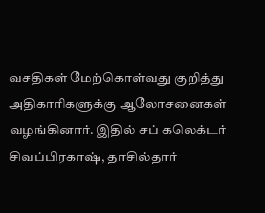வசதிகள் மேற்கொள்வது குறித்து அதிகாரிகளுக்கு ஆலோசனைகள் வழங்கினார். இதில் சப் கலெக்டர் சிவப்பிரகாஷ், தாசில்தார்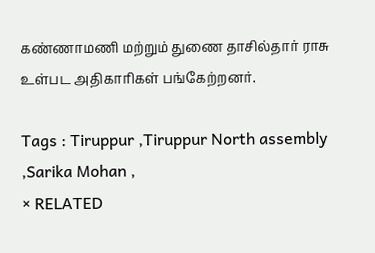கண்ணாமணி மற்றும் துணை தாசில்தார் ராசு உள்பட அதிகாரிகள் பங்கேற்றனர்.

Tags : Tiruppur ,Tiruppur North assembly ,Sarika Mohan ,
× RELATED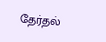தேர்தல்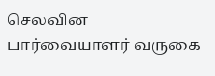செலவின பார்வையாளர் வருகை